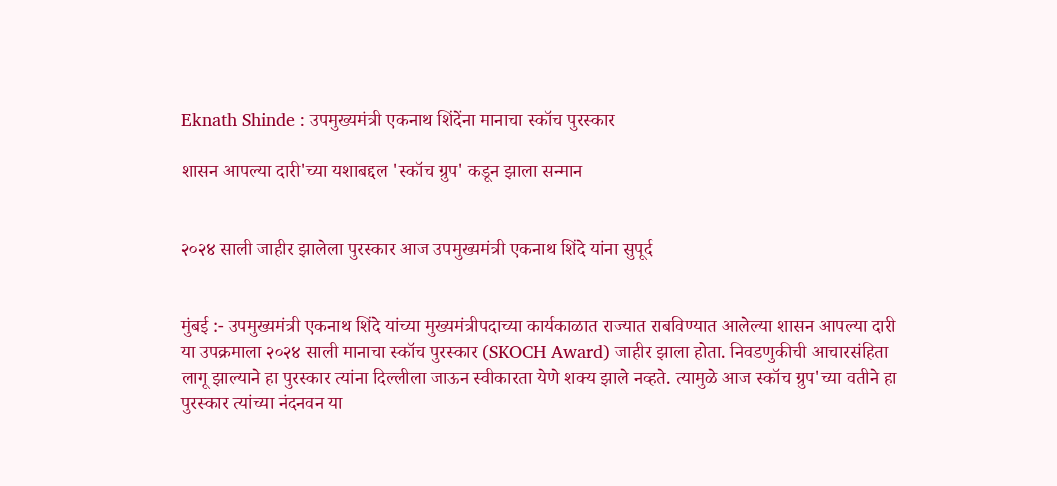Eknath Shinde : उपमुख्यमंत्री एकनाथ शिंदेंना मानाचा स्कॉच पुरस्कार

शासन आपल्या दारी'च्या यशाबद्दल 'स्कॉच ग्रुप' कडून झाला सन्मान


२०२४ साली जाहीर झालेला पुरस्कार आज उपमुख्यमंत्री एकनाथ शिंदे यांना सुपूर्द


मुंबई :- उपमुख्यमंत्री एकनाथ शिंदे यांच्या मुख्यमंत्रीपदाच्या कार्यकाळात राज्यात राबविण्यात आलेल्या शासन आपल्या दारी या उपक्रमाला २०२४ साली मानाचा स्कॉच पुरस्कार (SKOCH Award) जाहीर झाला होता. निवडणुकीची आचारसंहिता लागू झाल्याने हा पुरस्कार त्यांना दिल्लीला जाऊन स्वीकारता येणे शक्य झाले नव्हते. त्यामुळे आज स्कॉच ग्रुप'च्या वतीने हा पुरस्कार त्यांच्या नंदनवन या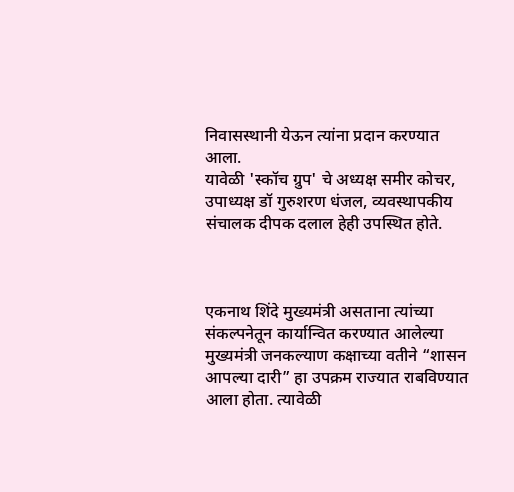निवासस्थानी येऊन त्यांना प्रदान करण्यात आला.
यावेळी 'स्कॉच ग्रुप' चे अध्यक्ष समीर कोचर, उपाध्यक्ष डॉ गुरुशरण धंजल, व्यवस्थापकीय संचालक दीपक दलाल हेही उपस्थित होते.



एकनाथ शिंदे मुख्यमंत्री असताना त्यांच्या संकल्पनेतून कार्यान्वित करण्यात आलेल्या मुख्यमंत्री जनकल्याण कक्षाच्या वतीने “शासन आपल्या दारी” हा उपक्रम राज्यात राबविण्यात आला होता. त्यावेळी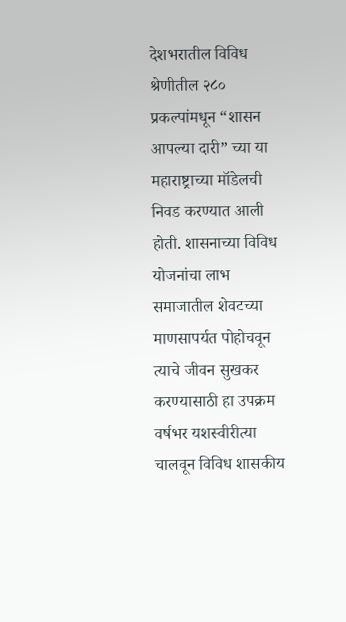देशभरातील विविध श्रेणीतील २८० प्रकल्पांमधून “शासन आपल्या दारी” च्या या महाराष्ट्राच्या मॉडेलची निवड करण्यात आली होती. शासनाच्या विविध योजनांचा लाभ समाजातील शेवटच्या माणसापर्यत पोहोचवून त्याचे जीवन सुखकर करण्यासाठी हा उपक्रम वर्षभर यशस्वीरीत्या चालवून विविध शासकीय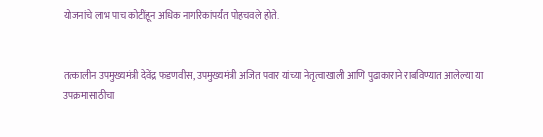योजनांचे लाभ पाच कोटींहून अधिक नागरिकांपर्यंत पोहचवले होते.


तत्कालीन उपमुख्यमंत्री देवेंद्र फडणवीस, उपमुख्यमंत्री अजित पवार यांच्या नेतृत्वाखाली आणि पुढाकाराने राबविण्यात आलेल्या या उपक्रमासाठीचा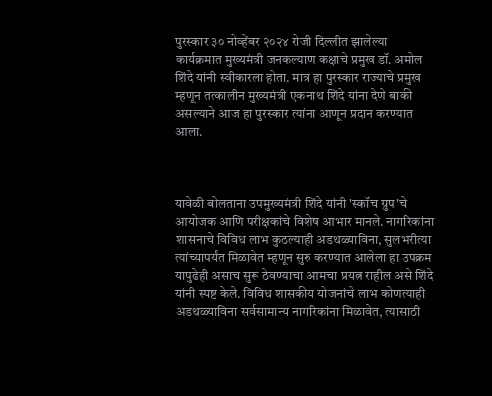पुरस्कार ३० नोव्हेंबर २०२४ रोजी दिल्लीत झालेल्या कार्यक्रमात मुख्यमंत्री जनकल्याण कक्षाचे प्रमुख डॉ. अमोल शिंदे यांनी स्वीकारला होता. मात्र हा पुरस्कार राज्याचे प्रमुख म्हणून तत्कालीन मुख्यमंत्री एकनाथ शिंदे यांना देणे बाकी असल्याने आज हा पुरस्कार त्यांना आणून प्रदान करण्यात आला.



यावेळी बोलताना उपमुख्यमंत्री शिंदे यांनी 'स्कॉच ग्रुप'चे आयोजक आणि परीक्षकांचे विशेष आभार मानले. नागरिकांना शासनाचे विविध लाभ कुठल्याही अडथळ्याविना, सुलभरीत्या त्यांच्यापर्यंत मिळावेत म्हणून सुरु करण्यात आलेला हा उपक्रम यापुढेही असाच सुरू ठेवण्याचा आमचा प्रयत्न राहील असे शिंदे यांनी स्पष्ट केले. विविध शासकीय योजनांचे लाभ कोणत्याही अडथळ्याविना सर्वसामान्य नागरिकांना मिळावेत, त्यासाठी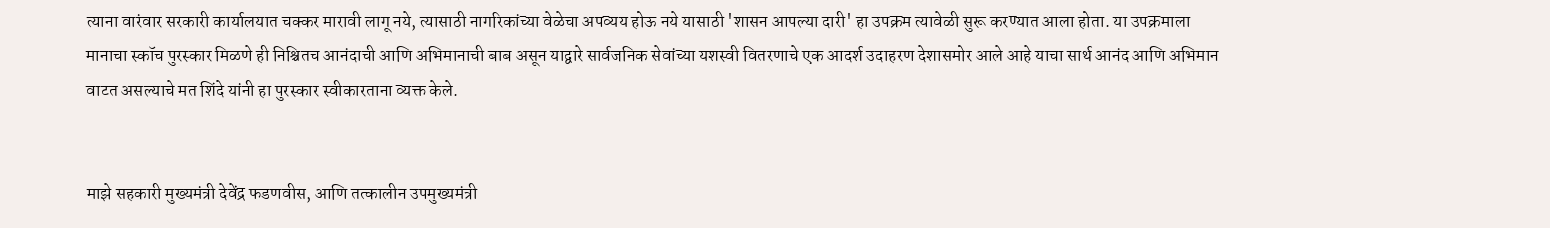त्याना वारंवार सरकारी कार्यालयात चक्कर मारावी लागू नये, त्यासाठी नागरिकांच्या वेळेचा अपव्यय होऊ नये यासाठी 'शासन आपल्या दारी' हा उपक्रम त्यावेळी सुरू करण्यात आला होता. या उपक्रमाला मानाचा स्कॉच पुरस्कार मिळणे ही निश्चितच आनंदाची आणि अभिमानाची बाब असून याद्वारे सार्वजनिक सेवांच्या यशस्वी वितरणाचे एक आदर्श उदाहरण देशासमोर आले आहे याचा सार्थ आनंद आणि अभिमान वाटत असल्याचे मत शिंदे यांनी हा पुरस्कार स्वीकारताना व्यक्त केले.


माझे सहकारी मुख्यमंत्री देवेंद्र फडणवीस, आणि तत्कालीन उपमुख्यमंत्री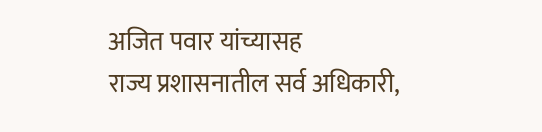अजित पवार यांच्यासह
राज्य प्रशासनातील सर्व अधिकारी,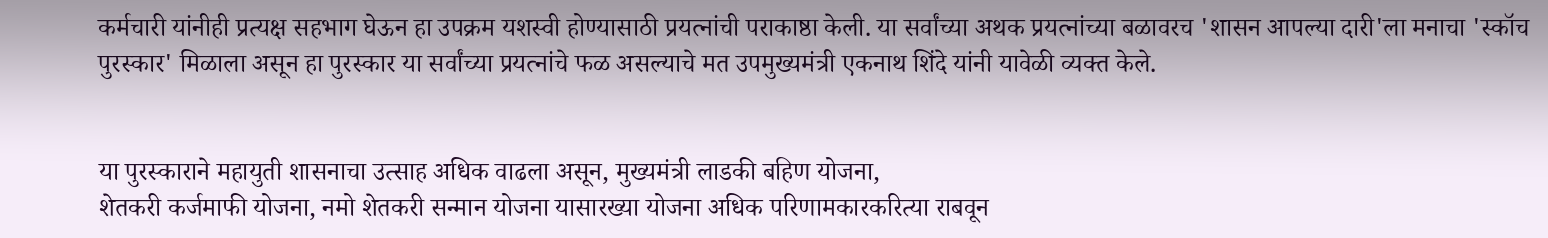कर्मचारी यांनीही प्रत्यक्ष सहभाग घेऊन हा उपक्रम यशस्वी होण्यासाठी प्रयत्नांची पराकाष्ठा केली. या सर्वांच्या अथक प्रयत्नांच्या बळावरच 'शासन आपल्या दारी'ला मनाचा 'स्कॉच पुरस्कार' मिळाला असून हा पुरस्कार या सर्वांच्या प्रयत्नांचे फळ असल्याचे मत उपमुख्यमंत्री एकनाथ शिंदे यांनी यावेळी व्यक्त केले.


या पुरस्काराने महायुती शासनाचा उत्साह अधिक वाढला असून, मुख्यमंत्री लाडकी बहिण योजना,
शेतकरी कर्जमाफी योजना, नमो शेतकरी सन्मान योजना यासारख्या योजना अधिक परिणामकारकरित्या राबवून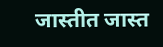जास्तीत जास्त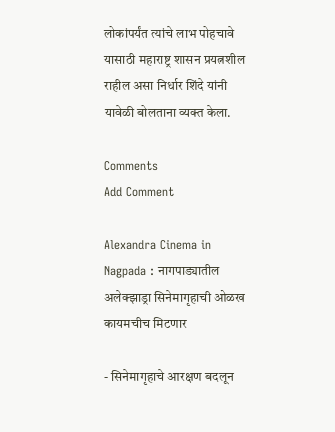लोकांपर्यंत त्यांचे लाभ पोहचावे यासाठी महाराष्ट्र शासन प्रयत्नशील राहील असा निर्धार शिंदे यांनी यावेळी बोलताना व्यक्त केला.

Comments
Add Comment

Alexandra Cinema in Nagpada : नागपाड्यातील अलेक्झाड्रा सिनेमागृहाची ओळख कायमचीच मिटणार

- सिनेमागृहाचे आरक्षण बदलून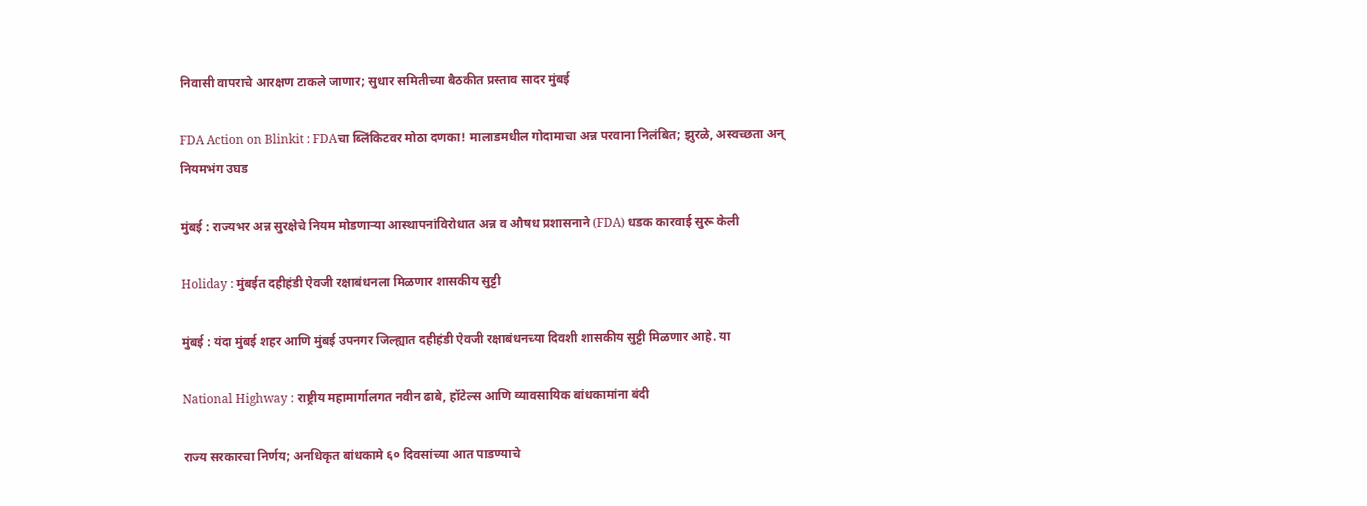निवासी वापराचे आरक्षण टाकले जाणार; सुधार समितीच्या बैठकीत प्रस्ताव सादर मुंबई

FDA Action on Blinkit : FDAचा ब्लिंकिटवर मोठा दणका! मालाडमधील गोदामाचा अन्न परवाना निलंबित; झुरळे, अस्वच्छता अन् नियमभंग उघड

मुंबई : राज्यभर अन्न सुरक्षेचे नियम मोडणाऱ्या आस्थापनांविरोधात अन्न व औषध प्रशासनाने (FDA) धडक कारवाई सुरू केली

Holiday : मुंबईत दहीहंडी ऐवजी रक्षाबंधनला मिळणार शासकीय सुट्टी

मुंबई : यंदा मुंबई शहर आणि मुंबई उपनगर जिल्ह्यात दहीहंडी ऐवजी रक्षाबंधनच्या दिवशी शासकीय सुट्टी मिळणार आहे. या

National Highway : राष्ट्रीय महामार्गालगत नवीन ढाबे, हॉटेल्स आणि व्यावसायिक बांधकामांना बंदी

राज्य सरकारचा निर्णय; अनधिकृत बांधकामे ६० दिवसांच्या आत पाडण्याचे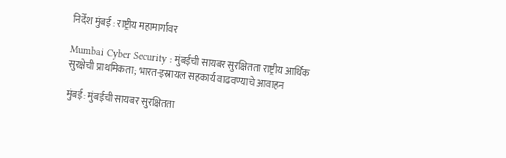निर्देश मुंबई : राष्ट्रीय महामार्गांवर

Mumbai Cyber Security : मुंबईची सायबर सुरक्षितता राष्ट्रीय आर्थिक सुरक्षेची प्राथमिकता; भारत-इस्रायल सहकार्य वाढवण्याचे आवाहन

मुंबई: मुंबईची सायबर सुरक्षितता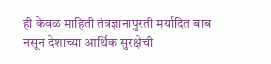ही केवळ माहिती तंत्रज्ञानापुरती मर्यादित बाब नसून देशाच्या आर्थिक सुरक्षेची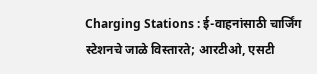Charging Stations : ई-वाहनांसाठी चार्जिंग स्टेशनचे जाळे विस्तारते; आरटीओ, एसटी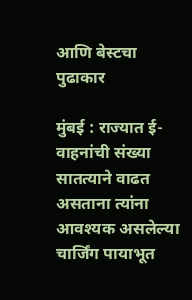आणि बेस्टचा पुढाकार

मुंबई : राज्यात ई-वाहनांची संख्या सातत्याने वाढत असताना त्यांना आवश्यक असलेल्या चार्जिंग पायाभूत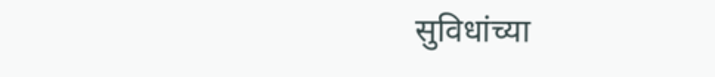सुविधांच्या